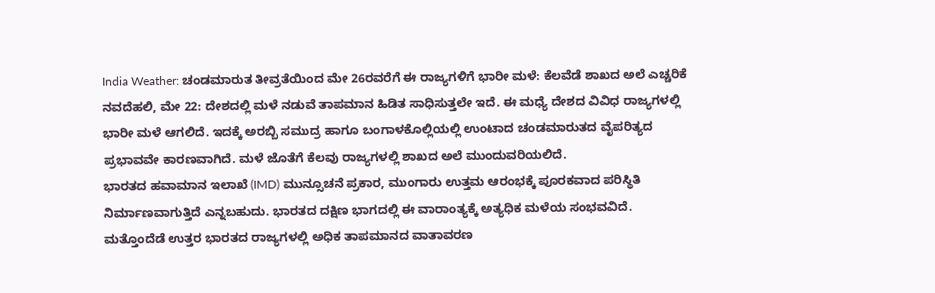India Weather: ಚಂಡಮಾರುತ ತೀವ್ರತೆಯಿಂದ ಮೇ 26ರವರೆಗೆ ಈ ರಾಜ್ಯಗಳಿಗೆ ಭಾರೀ ಮಳೆ: ಕೆಲವೆಡೆ ಶಾಖದ ಅಲೆ ಎಚ್ಚರಿಕೆ
ನವದೆಹಲಿ, ಮೇ 22: ದೇಶದಲ್ಲಿ ಮಳೆ ನಡುವೆ ತಾಪಮಾನ ಹಿಡಿತ ಸಾಧಿಸುತ್ತಲೇ ಇದೆ. ಈ ಮಧ್ಯೆ ದೇಶದ ವಿವಿಧ ರಾಜ್ಯಗಳಲ್ಲಿ ಭಾರೀ ಮಳೆ ಆಗಲಿದೆ. ಇದಕ್ಕೆ ಅರಬ್ಬಿ ಸಮುದ್ರ ಹಾಗೂ ಬಂಗಾಳಕೊಲ್ಲಿಯಲ್ಲಿ ಉಂಟಾದ ಚಂಡಮಾರುತದ ವೈಪರಿತ್ಯದ ಪ್ರಭಾವವೇ ಕಾರಣವಾಗಿದೆ. ಮಳೆ ಜೊತೆಗೆ ಕೆಲವು ರಾಜ್ಯಗಳಲ್ಲಿ ಶಾಖದ ಅಲೆ ಮುಂದುವರಿಯಲಿದೆ.
ಭಾರತದ ಹವಾಮಾನ ಇಲಾಖೆ (IMD) ಮುನ್ಸೂಚನೆ ಪ್ರಕಾರ, ಮುಂಗಾರು ಉತ್ತಮ ಆರಂಭಕ್ಕೆ ಪೂರಕವಾದ ಪರಿಸ್ಥಿತಿ ನಿರ್ಮಾಣವಾಗುತ್ತಿದೆ ಎನ್ನಬಹುದು. ಭಾರತದ ದಕ್ಷಿಣ ಭಾಗದಲ್ಲಿ ಈ ವಾರಾಂತ್ಯಕ್ಕೆ ಅತ್ಯಧಿಕ ಮಳೆಯ ಸಂಭವವಿದೆ. ಮತ್ತೊಂದೆಡೆ ಉತ್ತರ ಭಾರತದ ರಾಜ್ಯಗಳಲ್ಲಿ ಅಧಿಕ ತಾಪಮಾನದ ವಾತಾವರಣ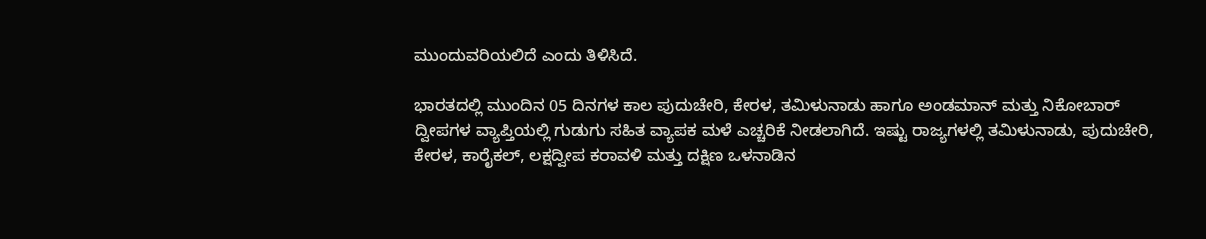ಮುಂದುವರಿಯಲಿದೆ ಎಂದು ತಿಳಿಸಿದೆ.

ಭಾರತದಲ್ಲಿ ಮುಂದಿನ 05 ದಿನಗಳ ಕಾಲ ಪುದುಚೇರಿ, ಕೇರಳ, ತಮಿಳುನಾಡು ಹಾಗೂ ಅಂಡಮಾನ್ ಮತ್ತು ನಿಕೋಬಾರ್ ದ್ವೀಪಗಳ ವ್ಯಾಪ್ತಿಯಲ್ಲಿ ಗುಡುಗು ಸಹಿತ ವ್ಯಾಪಕ ಮಳೆ ಎಚ್ಚರಿಕೆ ನೀಡಲಾಗಿದೆ. ಇಷ್ಟು ರಾಜ್ಯಗಳಲ್ಲಿ ತಮಿಳುನಾಡು, ಪುದುಚೇರಿ, ಕೇರಳ, ಕಾರೈಕಲ್, ಲಕ್ಷದ್ವೀಪ ಕರಾವಳಿ ಮತ್ತು ದಕ್ಷಿಣ ಒಳನಾಡಿನ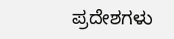ಪ್ರದೇಶಗಳು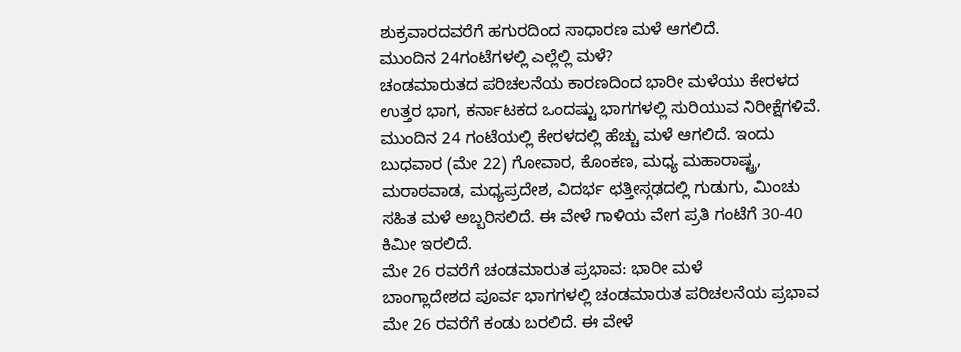ಶುಕ್ರವಾರದವರೆಗೆ ಹಗುರದಿಂದ ಸಾಧಾರಣ ಮಳೆ ಆಗಲಿದೆ.
ಮುಂದಿನ 24ಗಂಟೆಗಳಲ್ಲಿ ಎಲ್ಲೆಲ್ಲಿ ಮಳೆ?
ಚಂಡಮಾರುತದ ಪರಿಚಲನೆಯ ಕಾರಣದಿಂದ ಭಾರೀ ಮಳೆಯು ಕೇರಳದ ಉತ್ತರ ಭಾಗ, ಕರ್ನಾಟಕದ ಒಂದಷ್ಟು ಭಾಗಗಳಲ್ಲಿ ಸುರಿಯುವ ನಿರೀಕ್ಷೆಗಳಿವೆ. ಮುಂದಿನ 24 ಗಂಟೆಯಲ್ಲಿ ಕೇರಳದಲ್ಲಿ ಹೆಚ್ಚು ಮಳೆ ಆಗಲಿದೆ. ಇಂದು ಬುಧವಾರ (ಮೇ 22) ಗೋವಾರ, ಕೊಂಕಣ, ಮಧ್ಯ ಮಹಾರಾಷ್ಟ್ರ, ಮರಾಠವಾಡ, ಮಧ್ಯಪ್ರದೇಶ, ವಿದರ್ಭ ಛತ್ತೀಸ್ಗಢದಲ್ಲಿ ಗುಡುಗು, ಮಿಂಚು ಸಹಿತ ಮಳೆ ಅಬ್ಬರಿಸಲಿದೆ. ಈ ವೇಳೆ ಗಾಳಿಯ ವೇಗ ಪ್ರತಿ ಗಂಟೆಗೆ 30-40 ಕಿಮೀ ಇರಲಿದೆ.
ಮೇ 26 ರವರೆಗೆ ಚಂಡಮಾರುತ ಪ್ರಭಾವ: ಭಾರೀ ಮಳೆ
ಬಾಂಗ್ಲಾದೇಶದ ಪೂರ್ವ ಭಾಗಗಳಲ್ಲಿ ಚಂಡಮಾರುತ ಪರಿಚಲನೆಯ ಪ್ರಭಾವ ಮೇ 26 ರವರೆಗೆ ಕಂಡು ಬರಲಿದೆ. ಈ ವೇಳೆ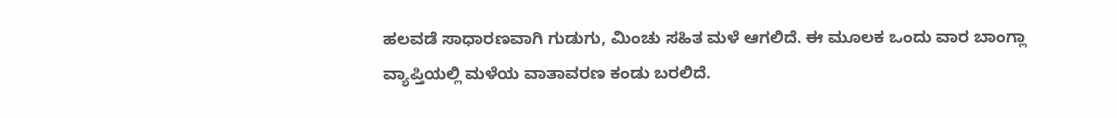ಹಲವಡೆ ಸಾಧಾರಣವಾಗಿ ಗುಡುಗು, ಮಿಂಚು ಸಹಿತ ಮಳೆ ಆಗಲಿದೆ. ಈ ಮೂಲಕ ಒಂದು ವಾರ ಬಾಂಗ್ಲಾ ವ್ಯಾಪ್ತಿಯಲ್ಲಿ ಮಳೆಯ ವಾತಾವರಣ ಕಂಡು ಬರಲಿದೆ.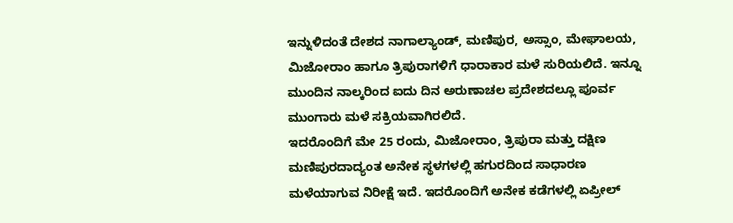ಇನ್ನುಳಿದಂತೆ ದೇಶದ ನಾಗಾಲ್ಯಾಂಡ್, ಮಣಿಪುರ, ಅಸ್ಸಾಂ, ಮೇಘಾಲಯ, ಮಿಜೋರಾಂ ಹಾಗೂ ತ್ರಿಪುರಾಗಳಿಗೆ ಧಾರಾಕಾರ ಮಳೆ ಸುರಿಯಲಿದೆ. ಇನ್ನೂ ಮುಂದಿನ ನಾಲ್ಕರಿಂದ ಐದು ದಿನ ಅರುಣಾಚಲ ಪ್ರದೇಶದಲ್ಲೂ ಪೂರ್ವ ಮುಂಗಾರು ಮಳೆ ಸಕ್ರಿಯವಾಗಿರಲಿದೆ.
ಇದರೊಂದಿಗೆ ಮೇ 25 ರಂದು, ಮಿಜೋರಾಂ, ತ್ರಿಪುರಾ ಮತ್ತು ದಕ್ಷಿಣ ಮಣಿಪುರದಾದ್ಯಂತ ಅನೇಕ ಸ್ಥಳಗಳಲ್ಲಿ ಹಗುರದಿಂದ ಸಾಧಾರಣ ಮಳೆಯಾಗುವ ನಿರೀಕ್ಷೆ ಇದೆ. ಇದರೊಂದಿಗೆ ಅನೇಕ ಕಡೆಗಳಲ್ಲಿ ಏಪ್ರೀಲ್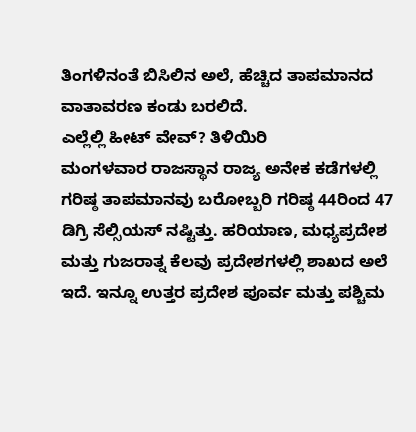ತಿಂಗಳಿನಂತೆ ಬಿಸಿಲಿನ ಅಲೆ, ಹೆಚ್ಚಿದ ತಾಪಮಾನದ ವಾತಾವರಣ ಕಂಡು ಬರಲಿದೆ.
ಎಲ್ಲೆಲ್ಲಿ ಹೀಟ್ ವೇವ್? ತಿಳಿಯಿರಿ
ಮಂಗಳವಾರ ರಾಜಸ್ಥಾನ ರಾಜ್ಯ ಅನೇಕ ಕಡೆಗಳಲ್ಲಿ ಗರಿಷ್ಠ ತಾಪಮಾನವು ಬರೋಬ್ಬರಿ ಗರಿಷ್ಠ 44ರಿಂದ 47 ಡಿಗ್ರಿ ಸೆಲ್ಸಿಯಸ್ ನಷ್ಟಿತ್ತು. ಹರಿಯಾಣ, ಮಧ್ಯಪ್ರದೇಶ ಮತ್ತು ಗುಜರಾತ್ನ ಕೆಲವು ಪ್ರದೇಶಗಳಲ್ಲಿ ಶಾಖದ ಅಲೆ ಇದೆ. ಇನ್ನೂ ಉತ್ತರ ಪ್ರದೇಶ ಪೂರ್ವ ಮತ್ತು ಪಶ್ಚಿಮ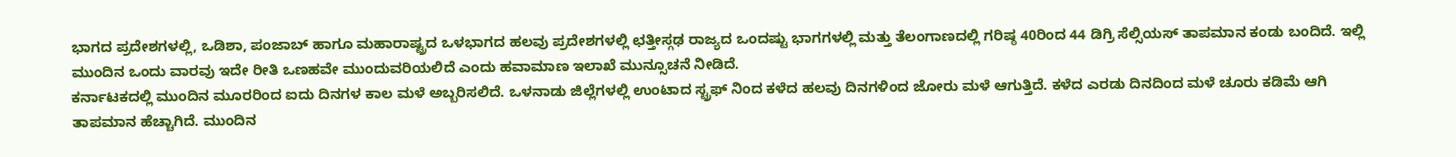ಭಾಗದ ಪ್ರದೇಶಗಳಲ್ಲಿ, ಒಡಿಶಾ, ಪಂಜಾಬ್ ಹಾಗೂ ಮಹಾರಾಷ್ಟ್ರದ ಒಳಭಾಗದ ಹಲವು ಪ್ರದೇಶಗಳಲ್ಲಿ ಛತ್ತೀಸ್ಗಢ ರಾಜ್ಯದ ಒಂದಷ್ಟು ಭಾಗಗಳಲ್ಲಿ ಮತ್ತು ತೆಲಂಗಾಣದಲ್ಲಿ ಗರಿಷ್ಠ 40ರಿಂದ 44 ಡಿಗ್ರಿ ಸೆಲ್ಸಿಯಸ್ ತಾಪಮಾನ ಕಂಡು ಬಂದಿದೆ. ಇಲ್ಲಿ ಮುಂದಿನ ಒಂದು ವಾರವು ಇದೇ ರೀತಿ ಒಣಹವೇ ಮುಂದುವರಿಯಲಿದೆ ಎಂದು ಹವಾಮಾಣ ಇಲಾಖೆ ಮುನ್ಸೂಚನೆ ನೀಡಿದೆ.
ಕರ್ನಾಟಕದಲ್ಲಿ ಮುಂದಿನ ಮೂರರಿಂದ ಐದು ದಿನಗಳ ಕಾಲ ಮಳೆ ಅಬ್ಬರಿಸಲಿದೆ. ಒಳನಾಡು ಜಿಲ್ಲೆಗಳಲ್ಲಿ ಉಂಟಾದ ಸ್ಟ್ರಫ್ ನಿಂದ ಕಳೆದ ಹಲವು ದಿನಗಳಿಂದ ಜೋರು ಮಳೆ ಆಗುತ್ತಿದೆ. ಕಳೆದ ಎರಡು ದಿನದಿಂದ ಮಳೆ ಚೂರು ಕಡಿಮೆ ಆಗಿ ತಾಪಮಾನ ಹೆಚ್ಚಾಗಿದೆ. ಮುಂದಿನ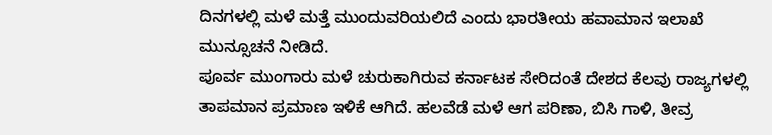ದಿನಗಳಲ್ಲಿ ಮಳೆ ಮತ್ತೆ ಮುಂದುವರಿಯಲಿದೆ ಎಂದು ಭಾರತೀಯ ಹವಾಮಾನ ಇಲಾಖೆ ಮುನ್ಸೂಚನೆ ನೀಡಿದೆ.
ಪೂರ್ವ ಮುಂಗಾರು ಮಳೆ ಚುರುಕಾಗಿರುವ ಕರ್ನಾಟಕ ಸೇರಿದಂತೆ ದೇಶದ ಕೆಲವು ರಾಜ್ಯಗಳಲ್ಲಿ ತಾಪಮಾನ ಪ್ರಮಾಣ ಇಳಿಕೆ ಆಗಿದೆ. ಹಲವೆಡೆ ಮಳೆ ಆಗ ಪರಿಣಾ, ಬಿಸಿ ಗಾಳಿ, ತೀವ್ರ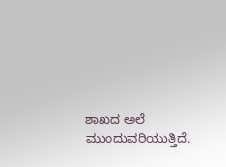ಶಾಖದ ಅಲೆ ಮುಂದುವರಿಯುತ್ತಿದೆ.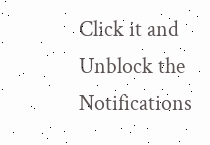Click it and Unblock the Notifications